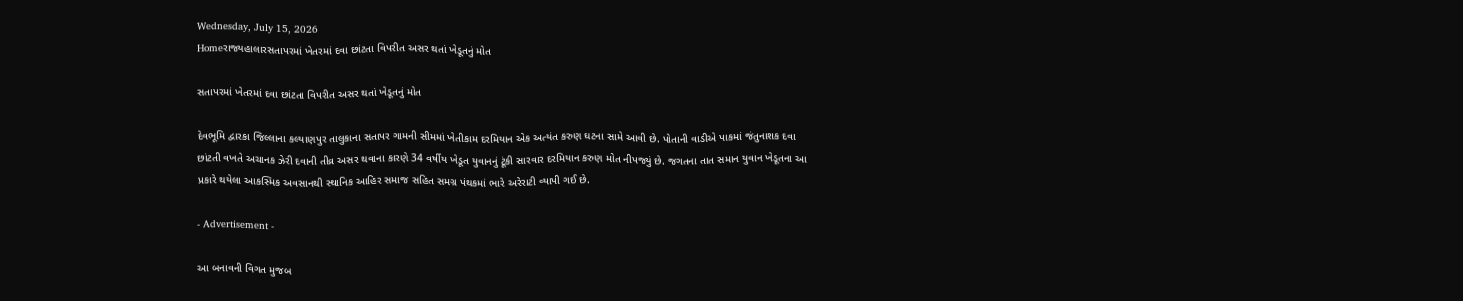Wednesday, July 15, 2026
Homeરાજ્યહાલારસતાપરમાં ખેતરમાં દવા છાંટતા વિપરીત અસર થતાં ખેડૂતનું મોત

સતાપરમાં ખેતરમાં દવા છાંટતા વિપરીત અસર થતાં ખેડૂતનું મોત

દેવભૂમિ દ્વારકા જિલ્લાના કલ્યાણપુર તાલુકાના સતાપર ગામની સીમમાં ખેતીકામ દરમિયાન એક અત્યંત કરુણ ઘટના સામે આવી છે. પોતાની વાડીએ પાકમાં જંતુનાશક દવા છાંટતી વખતે અચાનક ઝેરી દવાની તીવ્ર અસર થવાના કારણે 34 વર્ષીય ખેડૂત યુવાનનું ટૂંકી સારવાર દરમિયાન કરુણ મોત નીપજ્યું છે. જગતના તાત સમાન યુવાન ખેડૂતના આ પ્રકારે થયેલા આકસ્મિક અવસાનથી સ્થાનિક આહિર સમાજ સહિત સમગ્ર પંથકમાં ભારે અરેરાટી વ્યાપી ગઈ છે.

- Advertisement -

આ બનાવની વિગત મુજબ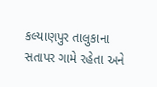કલ્યાણપુર તાલુકાના સતાપર ગામે રહેતા અને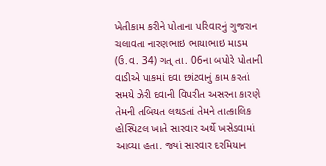ખેતીકામ કરીને પોતાના પરિવારનું ગુજરાન ચલાવતા નારણભાઇ ભાયાભાઇ માડમ (ઉ.વ. 34) ગત્ તા. 06ના બપોરે પોતાની વાડીએ પાકમાં દવા છાંટવાનું કામ કરતાં સમયે ઝેરી દવાની વિપરીત અસરના કારણે તેમની તબિયત લથડતાં તેમને તાત્કાલિક હોસ્પિટલ ખાતે સારવાર અર્થે ખસેડવામાં આવ્યા હતા. જ્યાં સારવાર દરમિયાન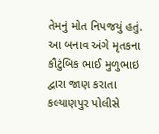તેમનું મોત નિપજયું હતું. આ બનાવ અંગે મૃતકના કૌટુંબિક ભાઈ મુળુભાઇ દ્વારા જાણ કરાતા કલ્યાણપુર પોલીસે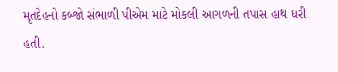મૃતદેહનો કબ્જો સંભાળી પીએમ માટે મોકલી આગળની તપાસ હાથ ધરી હતી.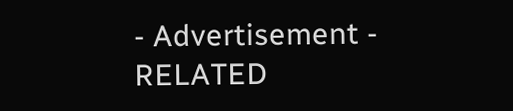- Advertisement -
RELATED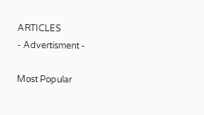ARTICLES
- Advertisment -

Most Popular